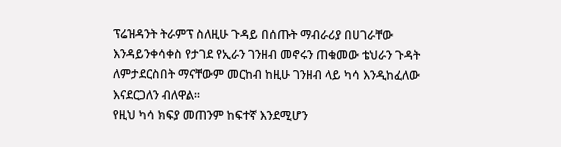ፕሬዝዳንት ትራምፕ ስለዚሁ ጉዳይ በሰጡት ማብራሪያ በሀገራቸው እንዳይንቀሳቀስ የታገደ የኢራን ገንዘብ መኖሩን ጠቁመው ቴህራን ጉዳት ለምታደርስበት ማናቸውም መርከብ ከዚሁ ገንዘብ ላይ ካሳ እንዲከፈለው እናደርጋለን ብለዋል፡፡
የዚህ ካሳ ክፍያ መጠንም ከፍተኛ እንደሚሆን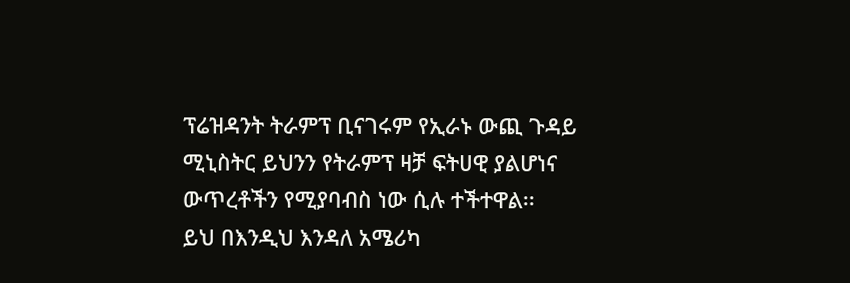ፕሬዝዳንት ትራምፕ ቢናገሩም የኢራኑ ውጪ ጉዳይ ሚኒስትር ይህንን የትራምፕ ዛቻ ፍትሀዊ ያልሆነና ውጥረቶችን የሚያባብስ ነው ሲሉ ተችተዋል፡፡
ይህ በእንዲህ እንዳለ አሜሪካ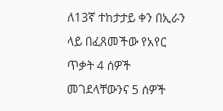ለ13ኛ ተከታታይ ቀን በኢራን ላይ በፈጸመችው የአየር ጥቃት 4 ሰዎች መገደላቸውንና 5 ሰዎች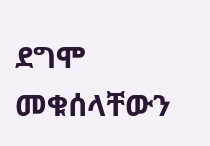ደግሞ መቁሰላቸውን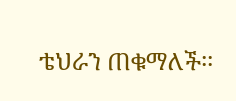ቴህራን ጠቁማለች፡፡